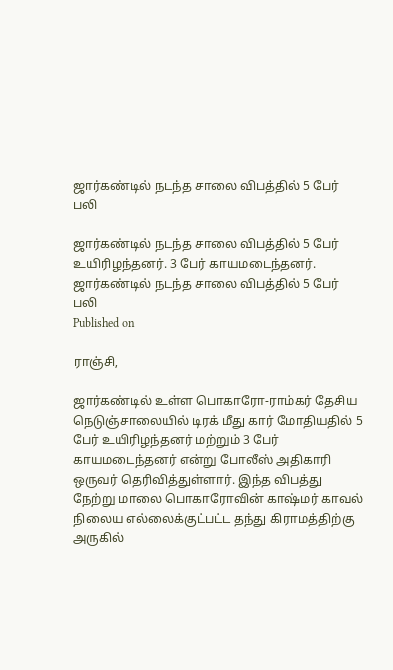ஜார்கண்டில் நடந்த சாலை விபத்தில் 5 பேர் பலி

ஜார்கண்டில் நடந்த சாலை விபத்தில் 5 பேர் உயிரிழந்தனர். 3 பேர் காயமடைந்தனர்.
ஜார்கண்டில் நடந்த சாலை விபத்தில் 5 பேர் பலி
Published on

ராஞ்சி,

ஜார்கண்டில் உள்ள பொகாரோ-ராம்கர் தேசிய நெடுஞ்சாலையில் டிரக் மீது கார் மோதியதில் 5 பேர் உயிரிழந்தனர் மற்றும் 3 பேர் காயமடைந்தனர் என்று போலீஸ் அதிகாரி ஒருவர் தெரிவித்துள்ளார். இந்த விபத்து நேற்று மாலை பொகாரோவின் காஷ்மர் காவல் நிலைய எல்லைக்குட்பட்ட தந்து கிராமத்திற்கு அருகில்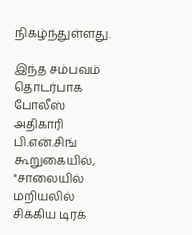நிகழ்ந்துள்ளது.

இந்த சம்பவம் தொடர்பாக போலீஸ் அதிகாரி பி.என்.சிங் கூறுகையில், "சாலையில் மறியலில் சிக்கிய டிரக்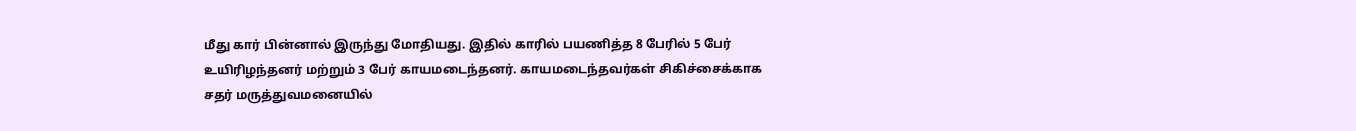மீது கார் பின்னால் இருந்து மோதியது. இதில் காரில் பயணித்த 8 பேரில் 5 பேர் உயிரிழந்தனர் மற்றும் 3 பேர் காயமடைந்தனர். காயமடைந்தவர்கள் சிகிச்சைக்காக சதர் மருத்துவமனையில்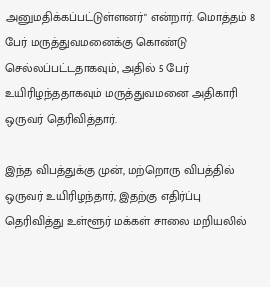அனுமதிக்கப்பட்டுள்ளனர்" என்றார். மொத்தம் 8 பேர் மருத்துவமனைக்கு கொண்டு செல்லப்பட்டதாகவும், அதில் 5 பேர் உயிரிழந்ததாகவும் மருத்துவமனை அதிகாரி ஒருவர் தெரிவித்தார்.

இந்த விபத்துக்கு முன், மற்றொரு விபத்தில் ஒருவர் உயிரிழந்தார், இதற்கு எதிர்ப்பு தெரிவித்து உள்ளூர் மக்கள் சாலை மறியலில்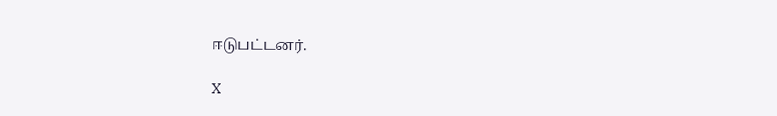ஈடுபட்டனர்.

X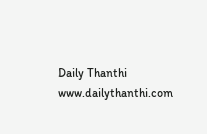Daily Thanthi
www.dailythanthi.com